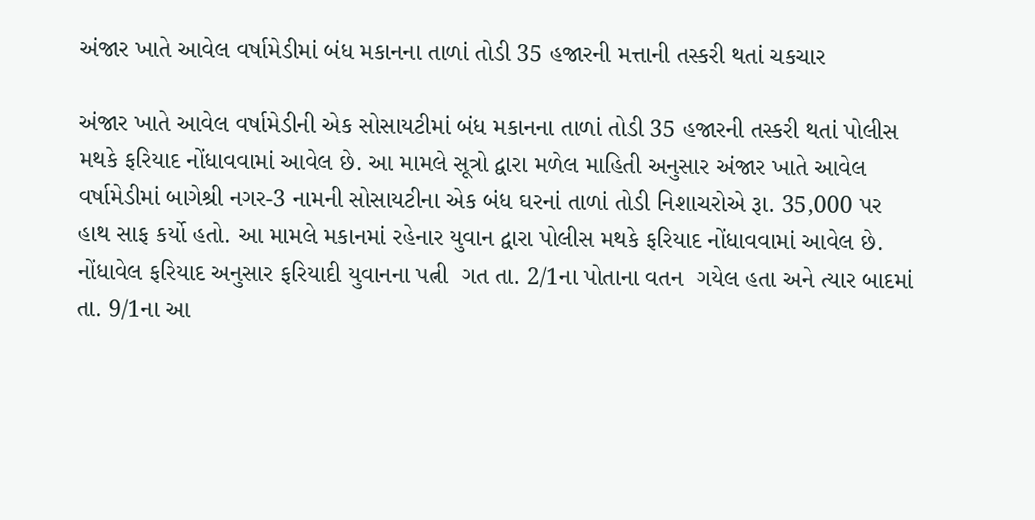અંજાર ખાતે આવેલ વર્ષામેડીમાં બંધ મકાનના તાળાં તોડી 35 હજારની મત્તાની તસ્કરી થતાં ચકચાર

અંજાર ખાતે આવેલ વર્ષામેડીની એક સોસાયટીમાં બંધ મકાનના તાળાં તોડી 35 હજારની તસ્કરી થતાં પોલીસ મથકે ફરિયાદ નોંધાવવામાં આવેલ છે. આ મામલે સૂત્રો દ્વારા મળેલ માહિતી અનુસાર અંજાર ખાતે આવેલ વર્ષામેડીમાં બાગેશ્રી નગર-3 નામની સોસાયટીના એક બંધ ઘરનાં તાળાં તોડી નિશાચરોએ રૂા. 35,000 પર હાથ સાફ કર્યો હતો. આ મામલે મકાનમાં રહેનાર યુવાન દ્વારા પોલીસ મથકે ફરિયાદ નોંધાવવામાં આવેલ છે. નોંધાવેલ ફરિયાદ અનુસાર ફરિયાદી યુવાનના પત્ની  ગત તા. 2/1ના પોતાના વતન  ગયેલ હતા અને ત્યાર બાદમાં તા. 9/1ના આ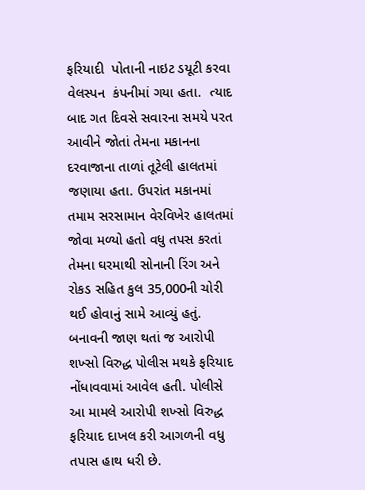ફરિયાદી  પોતાની નાઇટ ડયૂટી કરવા વેલસ્પન  કંપનીમાં ગયા હતા.  ત્યાદ બાદ ગત દિવસે સવારના સમયે પરત આવીને જોતાં તેમના મકાનના દરવાજાના તાળાં તૂટેલી હાલતમાં જણાયા હતા. ઉપરાંત મકાનમાં તમામ સરસામાન વેરવિખેર હાલતમાં જોવા મળ્યો હતો વધુ તપસ કરતાં તેમના ઘરમાથી સોનાની રિંગ અને રોકડ સહિત કુલ 35,000ની ચોરી થઈ હોવાનું સામે આવ્યું હતું. બનાવની જાણ થતાં જ આરોપી શખ્સો વિરુદ્ધ પોલીસ મથકે ફરિયાદ નોંધાવવામાં આવેલ હતી. પોલીસે આ મામલે આરોપી શખ્સો વિરુદ્ધ ફરિયાદ દાખલ કરી આગળની વધુ તપાસ હાથ ધરી છે.